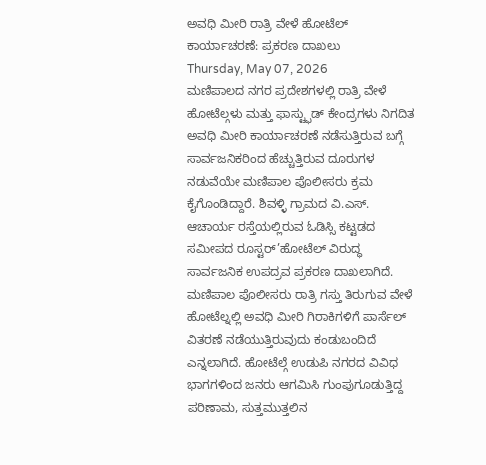ಅವಧಿ ಮೀರಿ ರಾತ್ರಿ ವೇಳೆ ಹೋಟೆಲ್ ಕಾರ್ಯಾಚರಣೆ: ಪ್ರಕರಣ ದಾಖಲು
Thursday, May 07, 2026
ಮಣಿಪಾಲದ ನಗರ ಪ್ರದೇಶಗಳಲ್ಲಿ ರಾತ್ರಿ ವೇಳೆ ಹೋಟೆಲ್ಗಳು ಮತ್ತು ಫಾಸ್ಟ್ಫುಡ್ ಕೇಂದ್ರಗಳು ನಿಗದಿತ ಅವಧಿ ಮೀರಿ ಕಾರ್ಯಾಚರಣೆ ನಡೆಸುತ್ತಿರುವ ಬಗ್ಗೆ ಸಾರ್ವಜನಿಕರಿಂದ ಹೆಚ್ಚುತ್ತಿರುವ ದೂರುಗಳ ನಡುವೆಯೇ ಮಣಿಪಾಲ ಪೊಲೀಸರು ಕ್ರಮ ಕೈಗೊಂಡಿದ್ದಾರೆ. ಶಿವಳ್ಳಿ ಗ್ರಾಮದ ವಿ.ಎಸ್. ಆಚಾರ್ಯ ರಸ್ತೆಯಲ್ಲಿರುವ ಓಡಿಸ್ಸಿ ಕಟ್ಟಡದ ಸಮೀಪದ ರೂಸ್ಟರ್’ಹೋಟೆಲ್ ವಿರುದ್ಧ ಸಾರ್ವಜನಿಕ ಉಪದ್ರವ ಪ್ರಕರಣ ದಾಖಲಾಗಿದೆ.
ಮಣಿಪಾಲ ಪೊಲೀಸರು ರಾತ್ರಿ ಗಸ್ತು ತಿರುಗುವ ವೇಳೆ ಹೋಟೆಲ್ನಲ್ಲಿ ಅವಧಿ ಮೀರಿ ಗಿರಾಕಿಗಳಿಗೆ ಪಾರ್ಸೆಲ್ ವಿತರಣೆ ನಡೆಯುತ್ತಿರುವುದು ಕಂಡುಬಂದಿದೆ ಎನ್ನಲಾಗಿದೆ. ಹೋಟೆಲ್ಗೆ ಉಡುಪಿ ನಗರದ ವಿವಿಧ ಭಾಗಗಳಿಂದ ಜನರು ಆಗಮಿಸಿ ಗುಂಪುಗೂಡುತ್ತಿದ್ದ ಪರಿಣಾಮ, ಸುತ್ತಮುತ್ತಲಿನ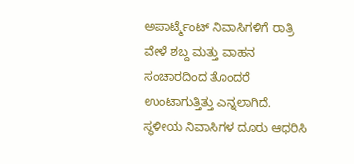ಅಪಾರ್ಟ್ಮೆಂಟ್ ನಿವಾಸಿಗಳಿಗೆ ರಾತ್ರಿ ವೇಳೆ ಶಬ್ದ ಮತ್ತು ವಾಹನ ಸಂಚಾರದಿಂದ ತೊಂದರೆ ಉಂಟಾಗುತ್ತಿತ್ತು ಎನ್ನಲಾಗಿದೆ. ಸ್ಥಳೀಯ ನಿವಾಸಿಗಳ ದೂರು ಆಧರಿಸಿ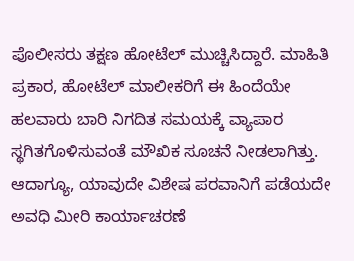ಪೊಲೀಸರು ತಕ್ಷಣ ಹೋಟೆಲ್ ಮುಚ್ಚಿಸಿದ್ದಾರೆ. ಮಾಹಿತಿ ಪ್ರಕಾರ, ಹೋಟೆಲ್ ಮಾಲೀಕರಿಗೆ ಈ ಹಿಂದೆಯೇ ಹಲವಾರು ಬಾರಿ ನಿಗದಿತ ಸಮಯಕ್ಕೆ ವ್ಯಾಪಾರ ಸ್ಥಗಿತಗೊಳಿಸುವಂತೆ ಮೌಖಿಕ ಸೂಚನೆ ನೀಡಲಾಗಿತ್ತು. ಆದಾಗ್ಯೂ, ಯಾವುದೇ ವಿಶೇಷ ಪರವಾನಿಗೆ ಪಡೆಯದೇ ಅವಧಿ ಮೀರಿ ಕಾರ್ಯಾಚರಣೆ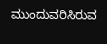ಮುಂದುವರಿಸಿರುವ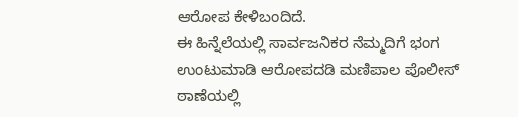ಆರೋಪ ಕೇಳಿಬಂದಿದೆ.
ಈ ಹಿನ್ನೆಲೆಯಲ್ಲಿ ಸಾರ್ವಜನಿಕರ ನೆಮ್ಮದಿಗೆ ಭಂಗ ಉಂಟುಮಾಡಿ ಆರೋಪದಡಿ ಮಣಿಪಾಲ ಪೊಲೀಸ್ ಠಾಣೆಯಲ್ಲಿ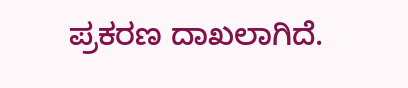ಪ್ರಕರಣ ದಾಖಲಾಗಿದೆ.